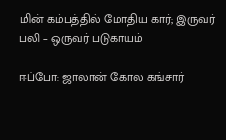மின் கம்பத்தில் மோதிய கார்; இருவர் பலி – ஒருவர் படுகாயம்

ஈப்போ: ஜாலான் கோல கங்சார்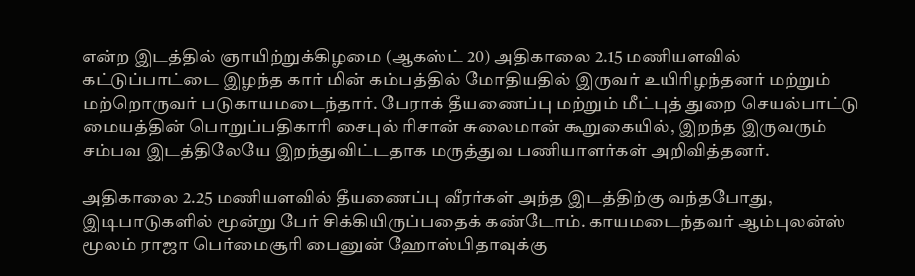என்ற இடத்தில் ஞாயிற்றுக்கிழமை (ஆகஸ்ட் 20) அதிகாலை 2.15 மணியளவில்  கட்டுப்பாட்டை இழந்த கார் மின் கம்பத்தில் மோதியதில் இருவர் உயிரிழந்தனர் மற்றும் மற்றொருவர் படுகாயமடைந்தார். பேராக் தீயணைப்பு மற்றும் மீட்புத் துறை செயல்பாட்டு மையத்தின் பொறுப்பதிகாரி சைபுல் ரிசான் சுலைமான் கூறுகையில், இறந்த இருவரும் சம்பவ இடத்திலேயே இறந்துவிட்டதாக மருத்துவ பணியாளர்கள் அறிவித்தனர்.

அதிகாலை 2.25 மணியளவில் தீயணைப்பு வீரர்கள் அந்த இடத்திற்கு வந்தபோது, இடிபாடுகளில் மூன்று பேர் சிக்கியிருப்பதைக் கண்டோம். காயமடைந்தவர் ஆம்புலன்ஸ் மூலம் ராஜா பெர்மைசூரி பைனுன் ஹோஸ்பிதாவுக்கு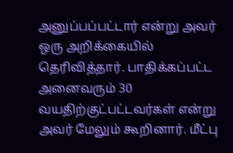அனுப்பப்பட்டார் என்று அவர் ஒரு அறிக்கையில் தெரிவித்தார். பாதிக்கப்பட்ட அனைவரும் 30 வயதிற்குட்பட்டவர்கள் என்று அவர் மேலும் கூறினார். மீட்பு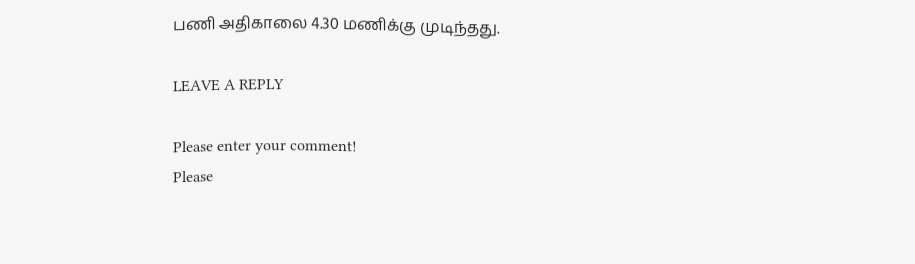பணி அதிகாலை 4.30 மணிக்கு முடிந்தது.

LEAVE A REPLY

Please enter your comment!
Please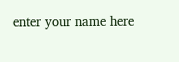enter your name here